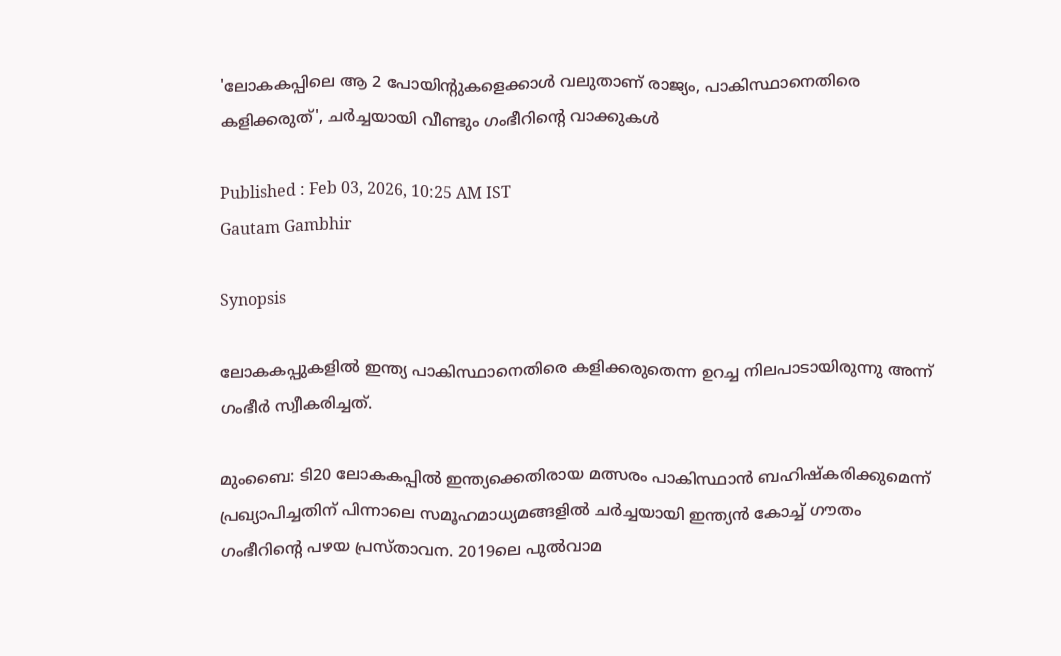'ലോകകപ്പിലെ ആ 2 പോയിന്‍റുകളെക്കാള്‍ വലുതാണ് രാജ്യം, പാകിസ്ഥാനെതിരെ കളിക്കരുത്', ചര്‍ച്ചയായി വീണ്ടും ഗംഭീറിന്‍റെ വാക്കുകള്‍

Published : Feb 03, 2026, 10:25 AM IST
Gautam Gambhir

Synopsis

ലോകകപ്പുകളില്‍ ഇന്ത്യ പാകിസ്ഥാനെതിരെ കളിക്കരുതെന്ന ഉറച്ച നിലപാടായിരുന്നു അന്ന് ഗംഭീര്‍ സ്വീകരിച്ചത്.

മുംബൈ: ടി20 ലോകകപ്പില്‍ ഇന്ത്യക്കെതിരായ മത്സരം പാകിസ്ഥാന്‍ ബഹിഷ്കരിക്കുമെന്ന് പ്രഖ്യാപിച്ചതിന് പിന്നാലെ സമൂഹമാധ്യമങ്ങളില്‍ ചര്‍ച്ചയായി ഇന്ത്യൻ കോച്ച് ഗൗതം ഗംഭീറിന്‍റെ പഴയ പ്രസ്താവന. 2019ലെ പുല്‍വാമ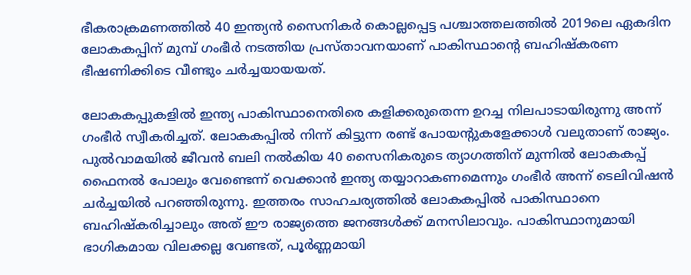ഭീകരാക്രമണത്തില്‍ 40 ഇന്ത്യൻ സൈനികര്‍ കൊല്ലപ്പെട്ട പശ്ചാത്തലത്തില്‍ 2019ലെ ഏകദിന ലോകകപ്പിന് മുമ്പ് ഗംഭീര്‍ നടത്തിയ പ്രസ്താവനയാണ് പാകിസ്ഥാന്‍റെ ബഹിഷ്കരണ ഭീഷണിക്കിടെ വീണ്ടും ചര്‍ച്ചയായയത്.

ലോകകപ്പുകളില്‍ ഇന്ത്യ പാകിസ്ഥാനെതിരെ കളിക്കരുതെന്ന ഉറച്ച നിലപാടായിരുന്നു അന്ന് ഗംഭീര്‍ സ്വീകരിച്ചത്. ലോകകപ്പില്‍ നിന്ന് കിട്ടുന്ന രണ്ട് പോയന്‍റുകളേക്കാൾ വലുതാണ് രാജ്യം. പുൽവാമയിൽ ജീവൻ ബലി നൽകിയ 40 സൈനികരുടെ ത്യാഗത്തിന് മുന്നിൽ ലോകകപ്പ് ഫൈനൽ പോലും വേണ്ടെന്ന് വെക്കാൻ ഇന്ത്യ തയ്യാറാകണമെന്നും ഗംഭീര്‍ അന്ന് ടെലിവിഷന്‍ ചര്‍ച്ചയില്‍ പറഞ്ഞിരുന്നു. ഇത്തരം സാഹചര്യത്തില്‍ ലോകകപ്പില്‍ പാകിസ്ഥാനെ ബഹിഷ്കരിച്ചാലും അത് ഈ രാജ്യത്തെ ജനങ്ങള്‍ക്ക് മനസിലാവും. പാകിസ്ഥാനുമായി ഭാഗികമായ വിലക്കല്ല വേണ്ടത്, പൂർണ്ണമായി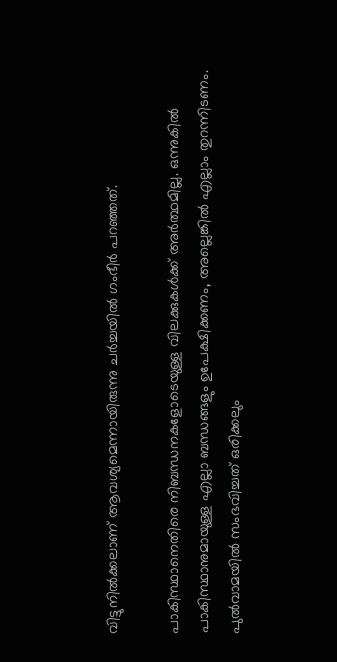വിട്ടുനിൽക്കലാണ് ആവശ്യമെന്നായിരുന്നു ചര്‍ച്ചയില്‍ ഗംഭീർ പറഞ്ഞത്.

പാകിസ്ഥാനെതിരെ നിബന്ധനകളോടെയുള്ള വിലക്കുകൾക്ക് അര്‍ത്ഥമില്ല. ഒന്നുകിൽ പാകിസ്ഥാനുമായുള്ള എല്ലാ ബന്ധങ്ങളും ഉപേക്ഷിക്കണം, അല്ലെങ്കിൽ എല്ലാം തുറന്നിടണം. പുൽവാമയിൽ സംഭവിച്ചത് ഒരിക്കലും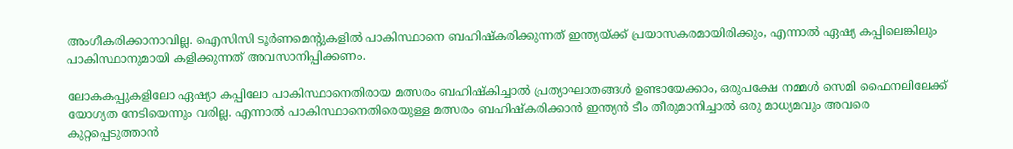അംഗീകരിക്കാനാവില്ല. ഐസിസി ടൂർണമെന്‍റുകളിൽ പാകിസ്ഥാനെ ബഹിഷ്‌കരിക്കുന്നത് ഇന്ത്യയ്ക്ക് പ്രയാസകരമായിരിക്കും, എന്നാൽ ഏഷ്യ കപ്പിലെങ്കിലും പാകിസ്ഥാനുമായി കളിക്കുന്നത് അവസാനിപ്പിക്കണം.

ലോകകപ്പുകളിലോ ഏഷ്യാ കപ്പിലോ പാകിസ്ഥാനെതിരായ മത്സരം ബഹിഷ്കിച്ചാല്‍ പ്രത്യാഘാതങ്ങൾ ഉണ്ടായേക്കാം, ഒരുപക്ഷേ നമ്മൾ സെമി ഫൈനലിലേക്ക് യോഗ്യത നേടിയെന്നും വരില്ല. എന്നാല്‍ പാകിസ്ഥാനെതിരെയുള്ള മത്സരം ബഹിഷ്‌കരിക്കാൻ ഇന്ത്യൻ ടീം തീരുമാനിച്ചാൽ ഒരു മാധ്യമവും അവരെ കുറ്റപ്പെടുത്താൻ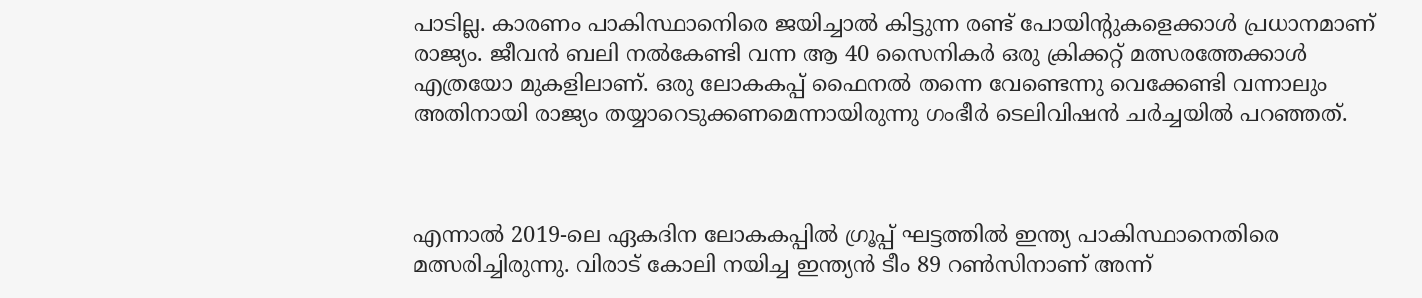പാടില്ല. കാരണം പാകിസ്ഥാനെിരെ ജയിച്ചാല്‍ കിട്ടുന്ന രണ്ട് പോയിന്‍റുകളെക്കാള്‍ പ്രധാനമാണ് രാജ്യം. ജീവൻ ബലി നൽകേണ്ടി വന്ന ആ 40 സൈനികർ ഒരു ക്രിക്കറ്റ് മത്സരത്തേക്കാൾ എത്രയോ മുകളിലാണ്. ഒരു ലോകകപ്പ് ഫൈനൽ തന്നെ വേണ്ടെന്നു വെക്കേണ്ടി വന്നാലും അതിനായി രാജ്യം തയ്യാറെടുക്കണമെന്നായിരുന്നു ഗംഭീർ ടെലിവിഷന്‍ ചര്‍ച്ചയില്‍ പറഞ്ഞത്.



എന്നാല്‍ 2019-ലെ ഏകദിന ലോകകപ്പില്‍ ഗ്രൂപ്പ് ഘട്ടത്തിൽ ഇന്ത്യ പാകിസ്ഥാനെതിരെ മത്സരിച്ചിരുന്നു. വിരാട് കോലി നയിച്ച ഇന്ത്യൻ ടീം 89 റൺസിനാണ് അന്ന്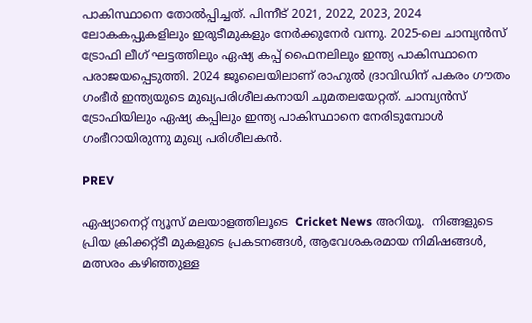പാകിസ്ഥാനെ തോല്‍പ്പിച്ചത്. പിന്നീട് 2021, 2022, 2023, 2024 ലോകകപ്പുകളിലും ഇരുടീമുകളും നേർക്കുനേർ വന്നു. 2025-ലെ ചാമ്പ്യൻസ് ട്രോഫി ലീഗ് ഘട്ടത്തിലും ഏഷ്യ കപ്പ് ഫൈനലിലും ഇന്ത്യ പാകിസ്ഥാനെ പരാജയപ്പെടുത്തി. 2024 ജൂലൈയിലാണ് രാഹുൽ ദ്രാവിഡിന് പകരം ഗൗതം ഗംഭീർ ഇന്ത്യയുടെ മുഖ്യപരിശീലകനായി ചുമതലയേറ്റത്. ചാമ്പ്യൻസ് ട്രോഫിയിലും ഏഷ്യ കപ്പിലും ഇന്ത്യ പാകിസ്ഥാനെ നേരിടുമ്പോൾ ഗംഭീറായിരുന്നു മുഖ്യ പരിശീലകന്‍.

PREV

ഏഷ്യാനെറ്റ് ന്യൂസ് മലയാളത്തിലൂടെ  Cricket News അറിയൂ.  നിങ്ങളുടെ പ്രിയ ക്രിക്കറ്റ്ടീ മുകളുടെ പ്രകടനങ്ങൾ, ആവേശകരമായ നിമിഷങ്ങൾ, മത്സരം കഴിഞ്ഞുള്ള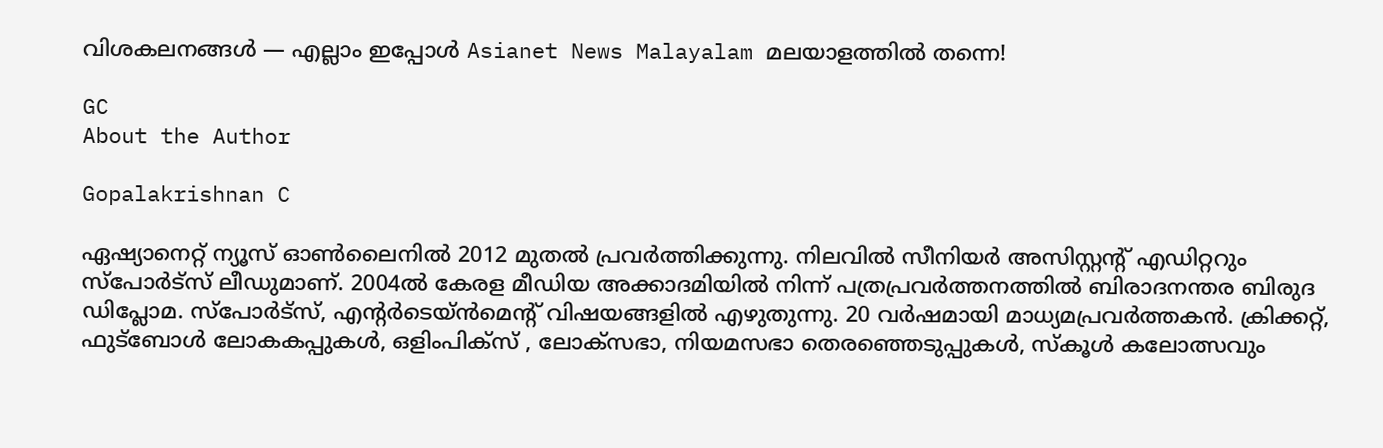വിശകലനങ്ങൾ — എല്ലാം ഇപ്പോൾ Asianet News Malayalam മലയാളത്തിൽ തന്നെ!

GC
About the Author

Gopalakrishnan C

ഏഷ്യാനെറ്റ് ന്യൂസ് ഓണ്‍ലൈനില്‍ 2012 മുതല്‍ പ്രവര്‍ത്തിക്കുന്നു. നിലവില്‍ സീനിയര്‍ അസിസ്റ്റന്‍റ് എഡിറ്ററും സ്പോർട്സ് ലീഡുമാണ്. 2004ൽ കേരള മീഡിയ അക്കാദമിയില്‍ നിന്ന് പത്രപ്രവര്‍ത്തനത്തില്‍ ബിരാദനന്തര ബിരുദ ഡിപ്ലോമ. സ്പോര്‍ട്സ്, എന്‍റര്‍ടെയ്ൻമെന്‍റ് വിഷയങ്ങളില്‍ എഴുതുന്നു. 20 വര്‍ഷമായി മാധ്യമപ്രവര്‍ത്തകൻ. ക്രിക്കറ്റ്, ഫുട്ബോള്‍ ലോകകപ്പുകൾ, ഒളിംപിക്സ് , ലോക്സഭാ, നിയമസഭാ തെരഞ്ഞെടുപ്പുകള്‍, സ്കൂള്‍ കലോത്സവും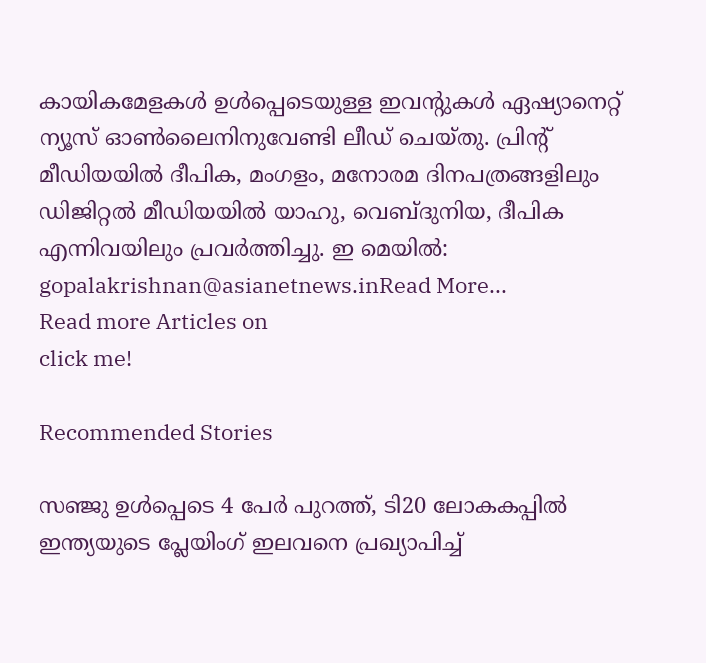കായികമേളകള്‍ ഉള്‍പ്പെടെയുള്ള ഇവന്‍റുകള്‍ ഏഷ്യാനെറ്റ് ന്യൂസ് ഓണ്‍ലൈനിനുവേണ്ടി ലീഡ് ചെയ്തു. പ്രിന്‍റ് മീഡിയയില്‍ ദീപിക, മംഗളം, മനോരമ ദിനപത്രങ്ങളിലും ഡിജിറ്റൽ മീഡിയയില്‍ യാഹു, വെബ്ദുനിയ, ദീപിക എന്നിവയിലും പ്രവര്‍ത്തിച്ചു. ഇ മെയില്‍: gopalakrishnan@asianetnews.inRead More...
Read more Articles on
click me!

Recommended Stories

സഞ്ജു ഉള്‍പ്പെടെ 4 പേര്‍ പുറത്ത്, ടി20 ലോകകപ്പില്‍ ഇന്ത്യയുടെ പ്ലേയിംഗ് ഇലവനെ പ്രഖ്യാപിച്ച്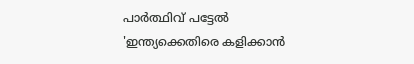പാര്‍ത്ഥിവ് പട്ടേല്‍
'ഇന്ത്യക്കെതിരെ കളിക്കാന്‍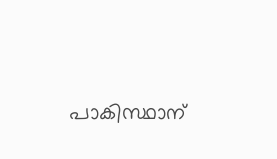പാകിസ്ഥാന്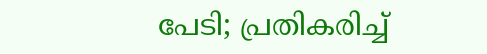പേടി; പ്രതികരിച്ച്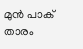മുന്‍ പാക് താരം